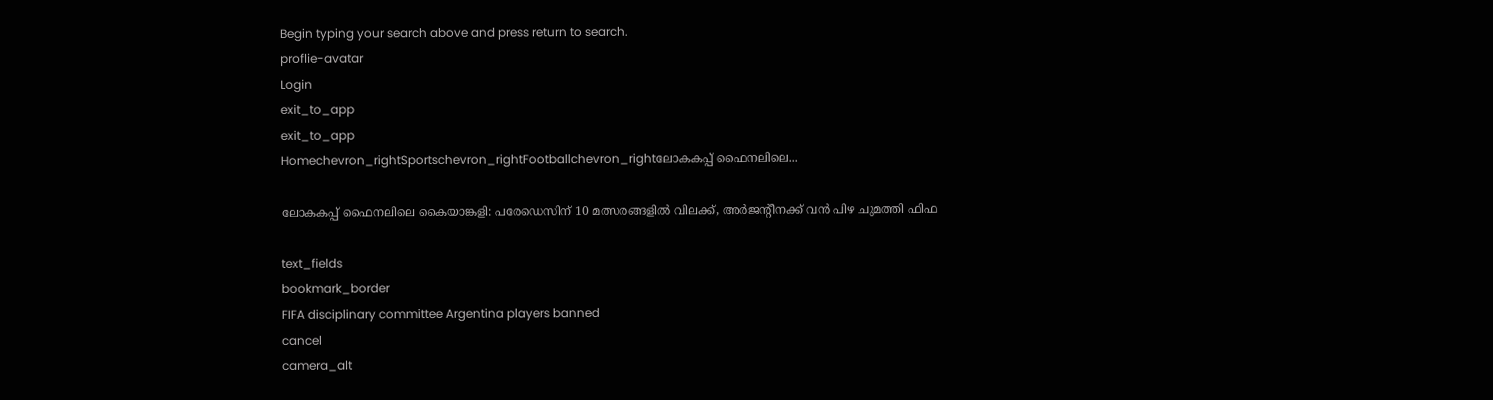Begin typing your search above and press return to search.
proflie-avatar
Login
exit_to_app
exit_to_app
Homechevron_rightSportschevron_rightFootballchevron_rightലോകകപ്പ് ഫൈനലിലെ...

ലോകകപ്പ് ഫൈനലിലെ കൈയാങ്കളി: പരേഡെസിന് 10 മത്സരങ്ങളിൽ വിലക്ക്, അർജന്‍റീനക്ക് വൻ പിഴ ചുമത്തി ഫിഫ

text_fields
bookmark_border
FIFA disciplinary committee Argentina players banned
cancel
camera_alt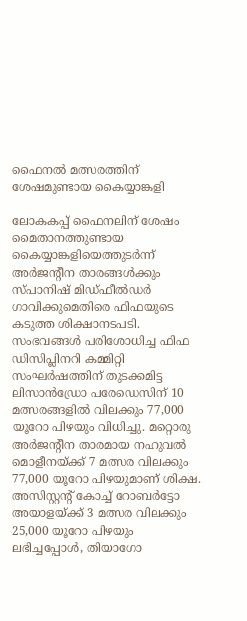ഫൈനൽ മത്സരത്തിന് ശേഷമുണ്ടായ കൈയ്യാങ്കളി

ലോകകപ്പ് ഫൈനലിന് ശേഷം മൈതാനത്തുണ്ടായ കൈയ്യാങ്കളിയെത്തുടർന്ന് അർജന്റീന താരങ്ങൾക്കും സ്പാനിഷ് മിഡ്ഫീൽഡർ ഗാവിക്കുമെതിരെ ഫിഫയുടെ കടുത്ത ശിക്ഷാനടപടി. സംഭവങ്ങൾ പരിശോധിച്ച ഫിഫ ഡിസിപ്ലിനറി കമ്മിറ്റി സംഘർഷത്തിന് തുടക്കമിട്ട ലിസാൻഡ്രോ പരേഡെസിന് 10 മത്സരങ്ങളിൽ വിലക്കും 77,000 യൂറോ പിഴയും വിധിച്ചു. മറ്റൊരു അർജന്‍റീന താരമായ നഹുവൽ മൊളീനയ്ക്ക് 7 മത്സര വിലക്കും 77,000 യൂറോ പിഴയുമാണ് ശിക്ഷ. അസിസ്റ്റന്റ് കോച്ച് റോബർട്ടോ അയാളയ്ക്ക് 3 മത്സര വിലക്കും 25,000 യൂറോ പിഴയും ലഭിച്ചപ്പോൾ, തിയാഗോ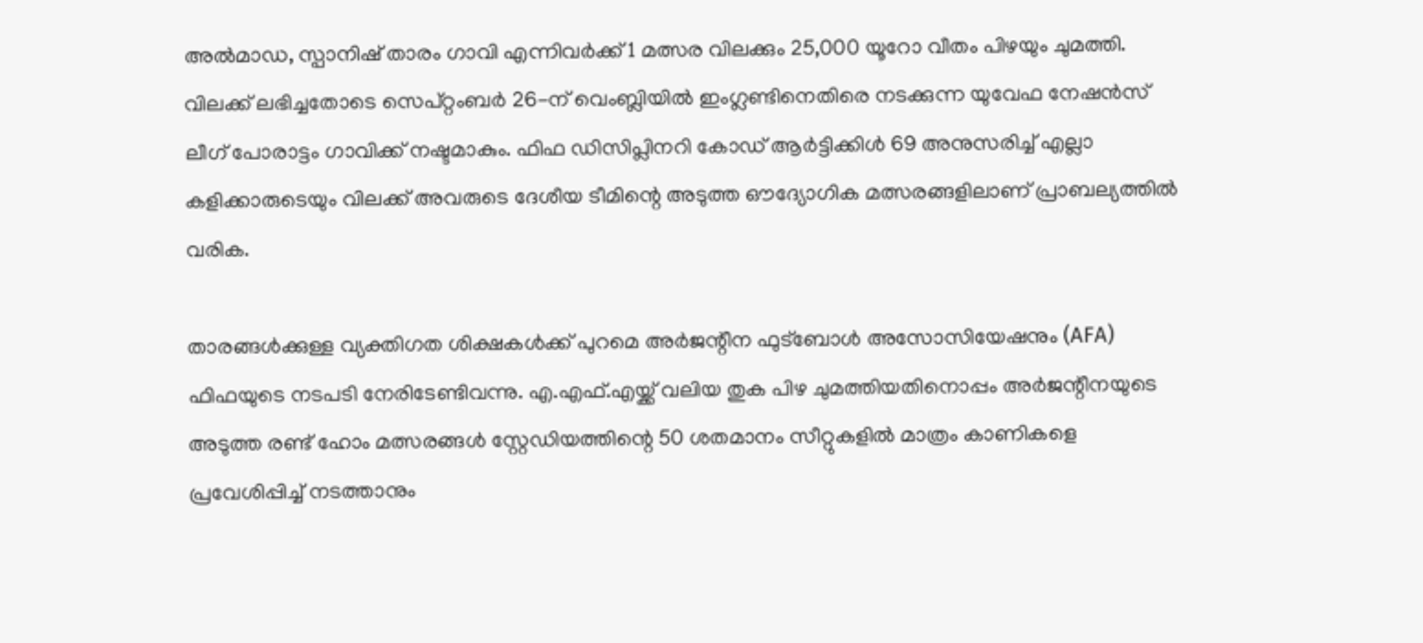അൽമാഡ, സ്പാനിഷ് താരം ഗാവി എന്നിവർക്ക് 1 മത്സര വിലക്കും 25,000 യൂറോ വീതം പിഴയും ചുമത്തി. വിലക്ക് ലഭിച്ചതോടെ സെപ്റ്റംബർ 26-ന് വെംബ്ലിയിൽ ഇംഗ്ലണ്ടിനെതിരെ നടക്കുന്ന യുവേഫ നേഷൻസ് ലീഗ് പോരാട്ടം ഗാവിക്ക് നഷ്ടമാകും. ഫിഫ ഡിസിപ്ലിനറി കോഡ് ആർട്ടിക്കിൾ 69 അനുസരിച്ച് എല്ലാ കളിക്കാരുടെയും വിലക്ക് അവരുടെ ദേശീയ ടീമിന്റെ അടുത്ത ഔദ്യോഗിക മത്സരങ്ങളിലാണ് പ്രാബല്യത്തിൽ വരിക.

താരങ്ങൾക്കുള്ള വ്യക്തിഗത ശിക്ഷകൾക്ക് പുറമെ അർജന്റീന ഫുട്ബോൾ അസോസിയേഷനും (AFA) ഫിഫയുടെ നടപടി നേരിടേണ്ടിവന്നു. എ.എഫ്‌.എയ്ക്ക് വലിയ തുക പിഴ ചുമത്തിയതിനൊപ്പം അർജന്റീനയുടെ അടുത്ത രണ്ട് ഹോം മത്സരങ്ങൾ സ്റ്റേഡിയത്തിന്റെ 50 ശതമാനം സീറ്റുകളിൽ മാത്രം കാണികളെ പ്രവേശിപ്പിച്ച് നടത്താനും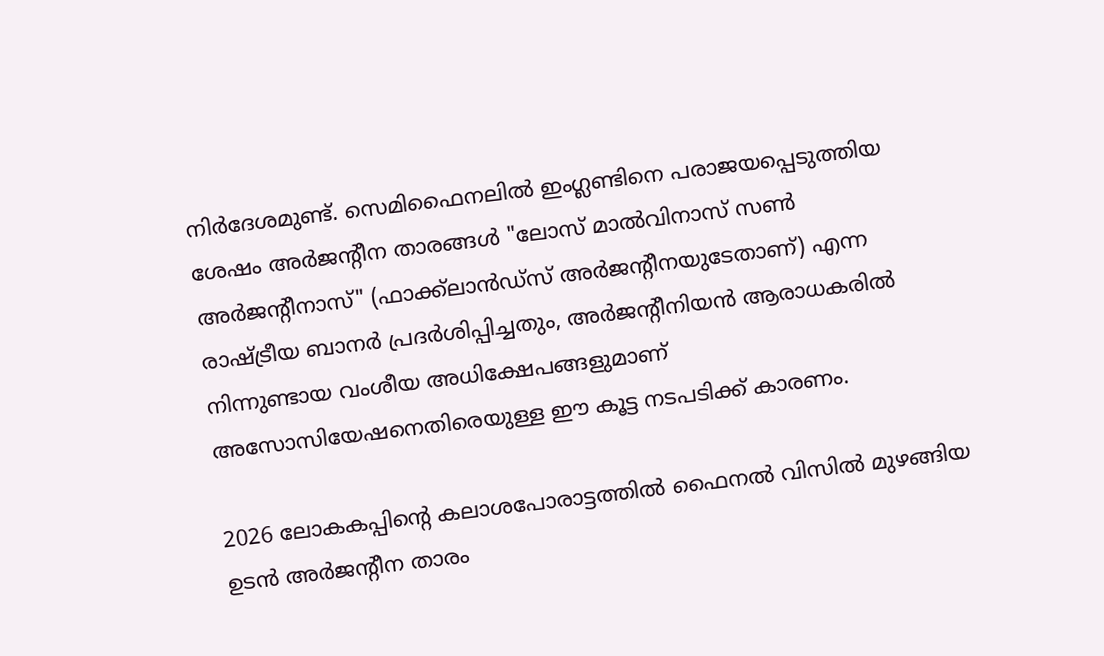നിർദേശമുണ്ട്. സെമിഫൈനലിൽ ഇംഗ്ലണ്ടിനെ പരാജയപ്പെടുത്തിയ ശേഷം അർജന്റീന താരങ്ങൾ "ലോസ് മാൽവിനാസ് സൺ അർജന്റീനാസ്" (ഫാക്ക്‌ലാൻഡ്സ് അർജന്റീനയുടേതാണ്) എന്ന രാഷ്ട്രീയ ബാനർ പ്രദർശിപ്പിച്ചതും, അർജന്റീനിയൻ ആരാധകരിൽ നിന്നുണ്ടായ വംശീയ അധിക്ഷേപങ്ങളുമാണ് അസോസിയേഷനെതിരെയുള്ള ഈ കൂട്ട നടപടിക്ക് കാരണം.

2026 ലോകകപ്പിന്‍റെ കലാശപോരാട്ടത്തിൽ ഫൈനൽ വിസിൽ മുഴങ്ങിയ ഉടൻ അർജന്റീന താരം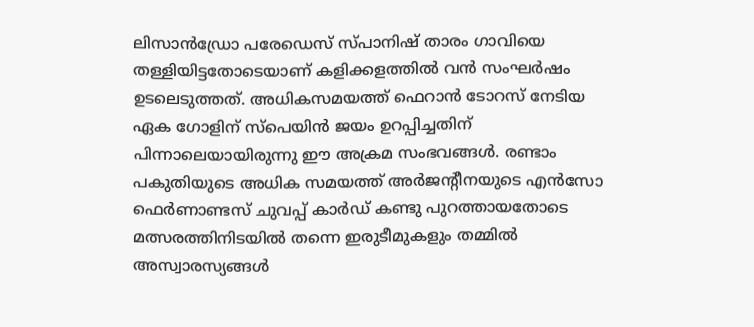ലിസാൻഡ്രോ പരേഡെസ് സ്പാനിഷ് താരം ഗാവിയെ തള്ളിയിട്ടതോടെയാണ് കളിക്കളത്തിൽ വൻ സംഘർഷം ഉടലെടുത്തത്. അധികസമയത്ത് ഫെറാൻ ടോറസ് നേടിയ ഏക ഗോളിന് സ്പെയിൻ ജയം ഉറപ്പിച്ചതിന് പിന്നാലെയായിരുന്നു ഈ അക്രമ സംഭവങ്ങൾ. രണ്ടാം പകുതിയുടെ അധിക സമയത്ത് അർജന്റീനയുടെ എൻസോ ഫെർണാണ്ടസ് ചുവപ്പ് കാർഡ് കണ്ടു പുറത്തായതോടെ മത്സരത്തിനിടയിൽ തന്നെ ഇരുടീമുകളും തമ്മിൽ അസ്വാരസ്യങ്ങൾ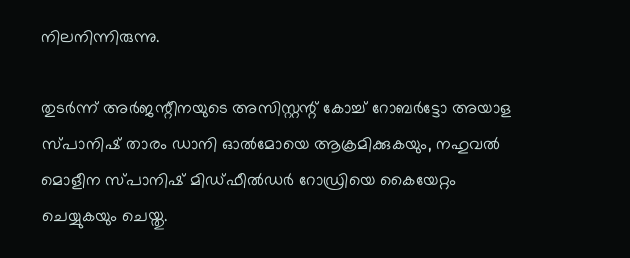നിലനിന്നിരുന്നു.

തുടർന്ന് അർജന്റീനയുടെ അസിസ്റ്റന്റ് കോച്ച് റോബർട്ടോ അയാള സ്പാനിഷ് താരം ഡാനി ഓൽമോയെ ആക്രമിക്കുകയും, നഹുവൽ മൊളീന സ്പാനിഷ് മിഡ്ഫീൽഡർ റോഡ്രിയെ കൈയേറ്റം ചെയ്യുകയും ചെയ്തു.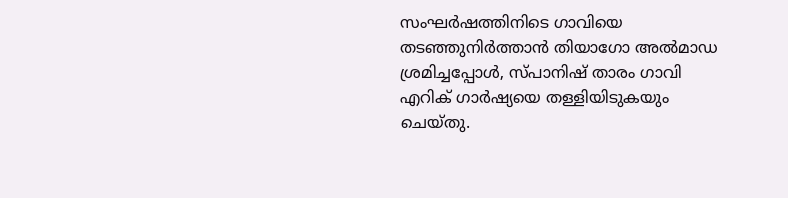സംഘർഷത്തിനിടെ ഗാവിയെ തടഞ്ഞുനിർത്താൻ തിയാഗോ അൽമാഡ ശ്രമിച്ചപ്പോൾ, സ്പാനിഷ് താരം ഗാവി എറിക് ഗാർഷ്യയെ തള്ളിയിടുകയും ചെയ്തു.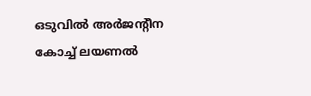ഒടുവിൽ അർജന്റീന കോച്ച് ലയണൽ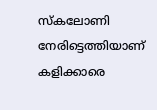സ്കലോണി നേരിട്ടെത്തിയാണ് കളിക്കാരെ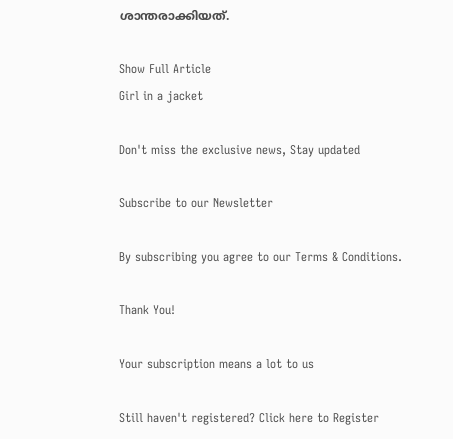ശാന്തരാക്കിയത്.

Show Full Article
Girl in a jacket

Don't miss the exclusive news, Stay updated

Subscribe to our Newsletter

By subscribing you agree to our Terms & Conditions.

Thank You!

Your subscription means a lot to us

Still haven't registered? Click here to Register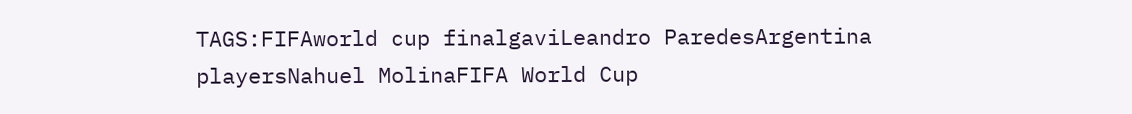TAGS:FIFAworld cup finalgaviLeandro ParedesArgentina playersNahuel MolinaFIFA World Cup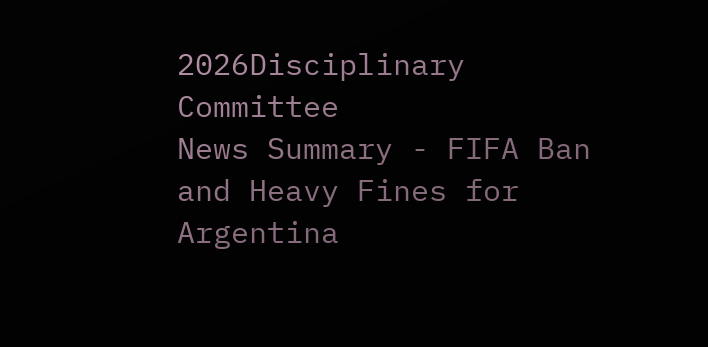2026Disciplinary Committee
News Summary - FIFA Ban and Heavy Fines for Argentina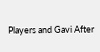Players and Gavi After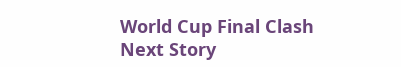World Cup Final Clash
Next Story